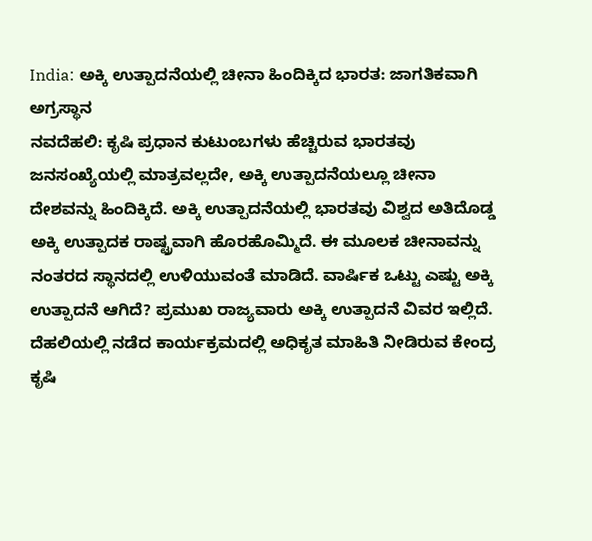India: ಅಕ್ಕಿ ಉತ್ಪಾದನೆಯಲ್ಲಿ ಚೀನಾ ಹಿಂದಿಕ್ಕಿದ ಭಾರತ: ಜಾಗತಿಕವಾಗಿ ಅಗ್ರಸ್ಥಾನ
ನವದೆಹಲಿ: ಕೃಷಿ ಪ್ರಧಾನ ಕುಟುಂಬಗಳು ಹೆಚ್ಚಿರುವ ಭಾರತವು ಜನಸಂಖ್ಯೆಯಲ್ಲಿ ಮಾತ್ರವಲ್ಲದೇ, ಅಕ್ಕಿ ಉತ್ಪಾದನೆಯಲ್ಲೂ ಚೀನಾ ದೇಶವನ್ನು ಹಿಂದಿಕ್ಕಿದೆ. ಅಕ್ಕಿ ಉತ್ಪಾದನೆಯಲ್ಲಿ ಭಾರತವು ವಿಶ್ವದ ಅತಿದೊಡ್ಡ ಅಕ್ಕಿ ಉತ್ಪಾದಕ ರಾಷ್ಟ್ರವಾಗಿ ಹೊರಹೊಮ್ಮಿದೆ. ಈ ಮೂಲಕ ಚೀನಾವನ್ನು ನಂತರದ ಸ್ಥಾನದಲ್ಲಿ ಉಳಿಯುವಂತೆ ಮಾಡಿದೆ. ವಾರ್ಷಿಕ ಒಟ್ಟು ಎಷ್ಟು ಅಕ್ಕಿ ಉತ್ಪಾದನೆ ಆಗಿದೆ? ಪ್ರಮುಖ ರಾಜ್ಯವಾರು ಅಕ್ಕಿ ಉತ್ಪಾದನೆ ವಿವರ ಇಲ್ಲಿದೆ.
ದೆಹಲಿಯಲ್ಲಿ ನಡೆದ ಕಾರ್ಯಕ್ರಮದಲ್ಲಿ ಅಧಿಕೃತ ಮಾಹಿತಿ ನೀಡಿರುವ ಕೇಂದ್ರ ಕೃಷಿ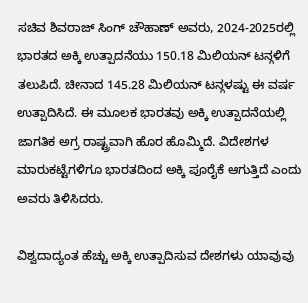ಸಚಿವ ಶಿವರಾಜ್ ಸಿಂಗ್ ಚೌಹಾಣ್ ಅವರು, 2024-2025ರಲ್ಲಿ ಭಾರತದ ಅಕ್ಕಿ ಉತ್ಪಾದನೆಯು 150.18 ಮಿಲಿಯನ್ ಟನ್ಗಳಿಗೆ ತಲುಪಿದೆ. ಚೀನಾದ 145.28 ಮಿಲಿಯನ್ ಟನ್ಗಳಷ್ಟು ಈ ವರ್ಷ ಉತ್ಪಾದಿಸಿದೆ. ಈ ಮೂಲಕ ಭಾರತವು ಅಕ್ಕಿ ಉತ್ಪಾದನೆಯಲ್ಲಿ ಜಾಗತಿಕ ಅಗ್ರ ರಾಷ್ಟ್ರವಾಗಿ ಹೊರ ಹೊಮ್ಮಿದೆ. ವಿದೇಶಗಳ ಮಾರುಕಟ್ಟೆಗಳಿಗೂ ಭಾರತದಿಂದ ಅಕ್ಕಿ ಪೂರೈಕೆ ಆಗುತ್ತಿದೆ ಎಂದು ಅವರು ತಿಳಿಸಿದರು.

ವಿಶ್ವದಾದ್ಯಂತ ಹೆಚ್ಚು ಅಕ್ಕಿ ಉತ್ಪಾದಿಸುವ ದೇಶಗಳು ಯಾವುವು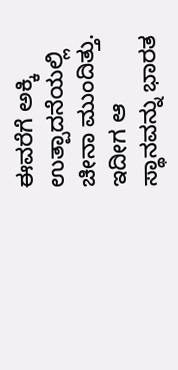ಈವರೆಗೆ ಅಕ್ಕಿ ಉತ್ಪಾದನೆಯಲ್ಲಿ ಚೀನಾ ಮುಂದಿತ್ತು. ಇದೀಗ ಆ ಸ್ಥಾನವನ್ನು ಭಾರತ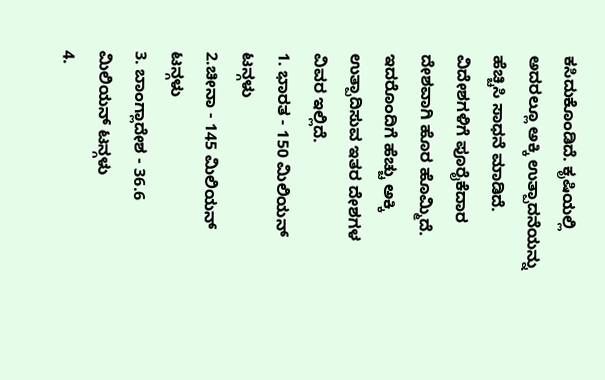ಕಸಿದುಕೊಂಡಿದೆ. ಕೃಷಿಯಲ್ಲಿ ಅದರಲ್ಲೂ ಅಕ್ಕಿ ಉತ್ಪಾದನೆಯನ್ನು ಹೆಚ್ಚಿಸಿ ಸಾಧನೆ ಮಾಡಿದೆ. ವಿದೇಶಗಳಿಗೆ ಪೂರೈಕೆದಾರ ದೇಶವಾಗಿ ಹೊರ ಹೊಮ್ಮಿದೆ. ಇದರೊಂದಿಗೆ ಹೆಚ್ಚು ಅಕ್ಕಿ ಉತ್ಪಾದಿಸುವ ಇತರ ದೇಶಗಳ ವಿವರ ಇಲ್ಲಿದೆ.
1. ಭಾರತ - 150 ಮಿಲಿಯನ್ ಟನ್ಗಳು
2.ಚೀನಾ - 145 ಮಿಲಿಯನ್ ಟನ್ಗಳು
3. ಬಾಂಗ್ಲಾದೇಶ - 36.6 ಮಿಲಿಯನ್ ಟನ್ಗಳು
4.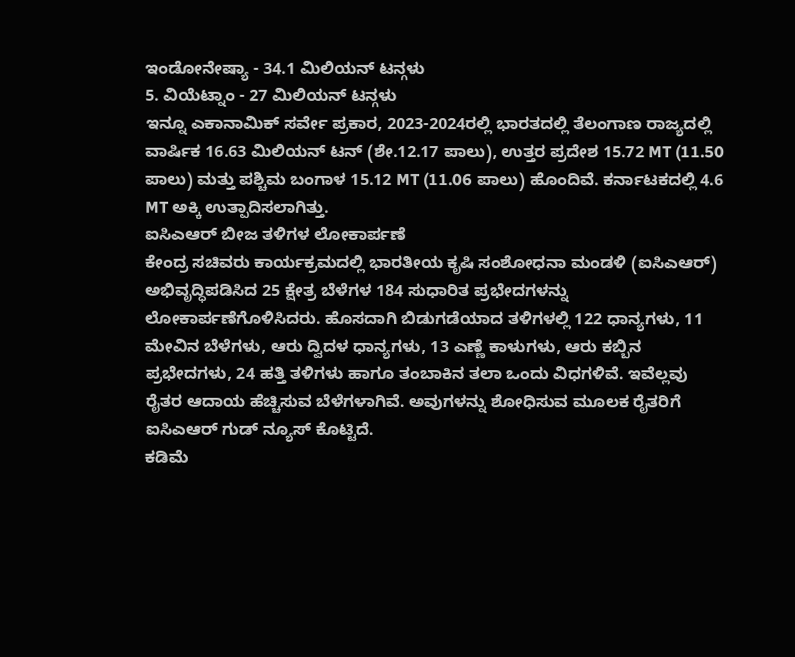ಇಂಡೋನೇಷ್ಯಾ - 34.1 ಮಿಲಿಯನ್ ಟನ್ಗಳು
5. ವಿಯೆಟ್ನಾಂ - 27 ಮಿಲಿಯನ್ ಟನ್ಗಳು
ಇನ್ನೂ ಎಕಾನಾಮಿಕ್ ಸರ್ವೇ ಪ್ರಕಾರ, 2023-2024ರಲ್ಲಿ ಭಾರತದಲ್ಲಿ ತೆಲಂಗಾಣ ರಾಜ್ಯದಲ್ಲಿ ವಾರ್ಷಿಕ 16.63 ಮಿಲಿಯನ್ ಟನ್ (ಶೇ.12.17 ಪಾಲು), ಉತ್ತರ ಪ್ರದೇಶ 15.72 MT (11.50 ಪಾಲು) ಮತ್ತು ಪಶ್ಚಿಮ ಬಂಗಾಳ 15.12 MT (11.06 ಪಾಲು) ಹೊಂದಿವೆ. ಕರ್ನಾಟಕದಲ್ಲಿ 4.6 MT ಅಕ್ಕಿ ಉತ್ಪಾದಿಸಲಾಗಿತ್ತು.
ಐಸಿಎಆರ್ ಬೀಜ ತಳಿಗಳ ಲೋಕಾರ್ಪಣೆ
ಕೇಂದ್ರ ಸಚಿವರು ಕಾರ್ಯಕ್ರಮದಲ್ಲಿ ಭಾರತೀಯ ಕೃಷಿ ಸಂಶೋಧನಾ ಮಂಡಳಿ (ಐಸಿಎಆರ್) ಅಭಿವೃದ್ಧಿಪಡಿಸಿದ 25 ಕ್ಷೇತ್ರ ಬೆಳೆಗಳ 184 ಸುಧಾರಿತ ಪ್ರಭೇದಗಳನ್ನು ಲೋಕಾರ್ಪಣೆಗೊಳಿಸಿದರು. ಹೊಸದಾಗಿ ಬಿಡುಗಡೆಯಾದ ತಳಿಗಳಲ್ಲಿ 122 ಧಾನ್ಯಗಳು, 11 ಮೇವಿನ ಬೆಳೆಗಳು, ಆರು ದ್ವಿದಳ ಧಾನ್ಯಗಳು, 13 ಎಣ್ಣೆ ಕಾಳುಗಳು, ಆರು ಕಬ್ಬಿನ ಪ್ರಭೇದಗಳು, 24 ಹತ್ತಿ ತಳಿಗಳು ಹಾಗೂ ತಂಬಾಕಿನ ತಲಾ ಒಂದು ವಿಧಗಳಿವೆ. ಇವೆಲ್ಲವು ರೈತರ ಆದಾಯ ಹೆಚ್ಚಿಸುವ ಬೆಳೆಗಳಾಗಿವೆ. ಅವುಗಳನ್ನು ಶೋಧಿಸುವ ಮೂಲಕ ರೈತರಿಗೆ ಐಸಿಎಆರ್ ಗುಡ್ ನ್ಯೂಸ್ ಕೊಟ್ಟಿದೆ.
ಕಡಿಮೆ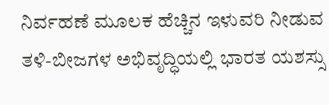ನಿರ್ವಹಣೆ ಮೂಲಕ ಹೆಚ್ಚಿನ ಇಳುವರಿ ನೀಡುವ ತಳಿ-ಬೀಜಗಳ ಅಭಿವೃದ್ಧಿಯಲ್ಲಿ ಭಾರತ ಯಶಸ್ಸು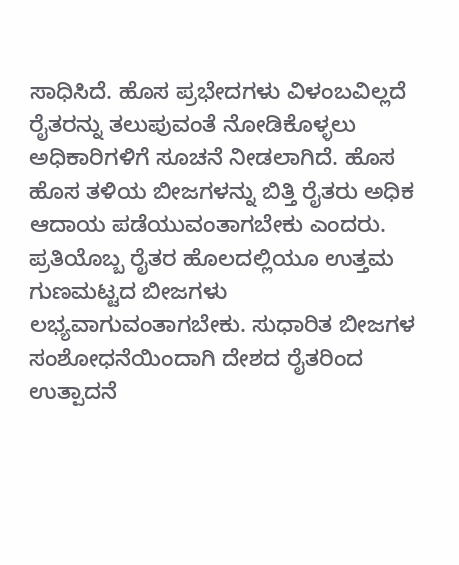ಸಾಧಿಸಿದೆ. ಹೊಸ ಪ್ರಭೇದಗಳು ವಿಳಂಬವಿಲ್ಲದೆ ರೈತರನ್ನು ತಲುಪುವಂತೆ ನೋಡಿಕೊಳ್ಳಲು ಅಧಿಕಾರಿಗಳಿಗೆ ಸೂಚನೆ ನೀಡಲಾಗಿದೆ. ಹೊಸ ಹೊಸ ತಳಿಯ ಬೀಜಗಳನ್ನು ಬಿತ್ತಿ ರೈತರು ಅಧಿಕ ಆದಾಯ ಪಡೆಯುವಂತಾಗಬೇಕು ಎಂದರು.
ಪ್ರತಿಯೊಬ್ಬ ರೈತರ ಹೊಲದಲ್ಲಿಯೂ ಉತ್ತಮ ಗುಣಮಟ್ಟದ ಬೀಜಗಳು ಲಭ್ಯವಾಗುವಂತಾಗಬೇಕು. ಸುಧಾರಿತ ಬೀಜಗಳ ಸಂಶೋಧನೆಯಿಂದಾಗಿ ದೇಶದ ರೈತರಿಂದ ಉತ್ಪಾದನೆ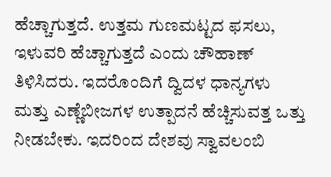ಹೆಚ್ಚಾಗುತ್ತದೆ. ಉತ್ತಮ ಗುಣಮಟ್ಟದ ಫಸಲು, ಇಳುವರಿ ಹೆಚ್ಚಾಗುತ್ತದೆ ಎಂದು ಚೌಹಾಣ್ ತಿಳಿಸಿದರು. ಇದರೊಂದಿಗೆ ದ್ವಿದಳ ಧಾನ್ಯಗಳು ಮತ್ತು ಎಣ್ಣೆಬೀಜಗಳ ಉತ್ಪಾದನೆ ಹೆಚ್ಚಿಸುವತ್ತ ಒತ್ತು ನೀಡಬೇಕು. ಇದರಿಂದ ದೇಶವು ಸ್ವಾವಲಂಬಿ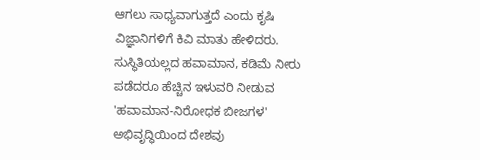ಆಗಲು ಸಾಧ್ಯವಾಗುತ್ತದೆ ಎಂದು ಕೃಷಿ ವಿಜ್ಞಾನಿಗಳಿಗೆ ಕಿವಿ ಮಾತು ಹೇಳಿದರು.
ಸುಸ್ಥಿತಿಯಲ್ಲದ ಹವಾಮಾನ, ಕಡಿಮೆ ನೀರು ಪಡೆದರೂ ಹೆಚ್ಚಿನ ಇಳುವರಿ ನೀಡುವ 'ಹವಾಮಾನ-ನಿರೋಧಕ ಬೀಜಗಳ' ಅಭಿವೃದ್ಧಿಯಿಂದ ದೇಶವು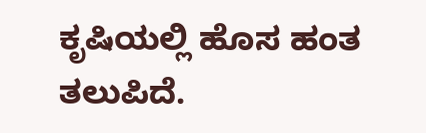ಕೃಷಿಯಲ್ಲಿ ಹೊಸ ಹಂತ ತಲುಪಿದೆ.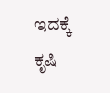ಇದಕ್ಕೆ ಕೃಷಿ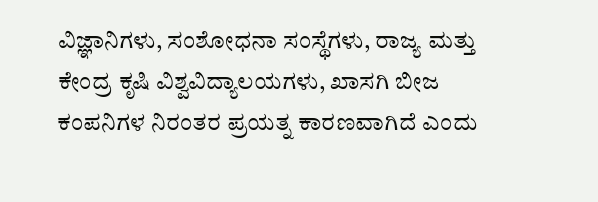ವಿಜ್ಞಾನಿಗಳು, ಸಂಶೋಧನಾ ಸಂಸ್ಥೆಗಳು, ರಾಜ್ಯ ಮತ್ತು ಕೇಂದ್ರ ಕೃಷಿ ವಿಶ್ವವಿದ್ಯಾಲಯಗಳು, ಖಾಸಗಿ ಬೀಜ ಕಂಪನಿಗಳ ನಿರಂತರ ಪ್ರಯತ್ನ ಕಾರಣವಾಗಿದೆ ಎಂದು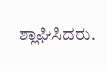ಶ್ಲಾಘಿಸಿದರು.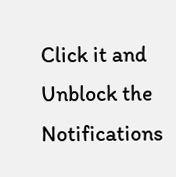Click it and Unblock the Notifications